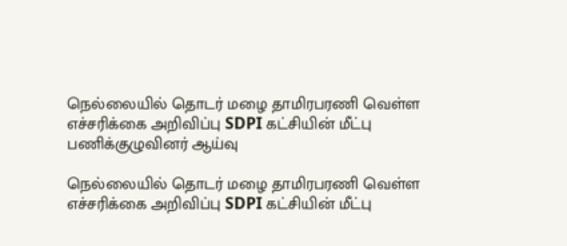நெல்லையில் தொடர் மழை தாமிரபரணி வெள்ள எச்சரிக்கை அறிவிப்பு SDPI கட்சியின் மீட்பு பணிக்குழுவினர் ஆய்வு

நெல்லையில் தொடர் மழை தாமிரபரணி வெள்ள எச்சரிக்கை அறிவிப்பு SDPI கட்சியின் மீட்பு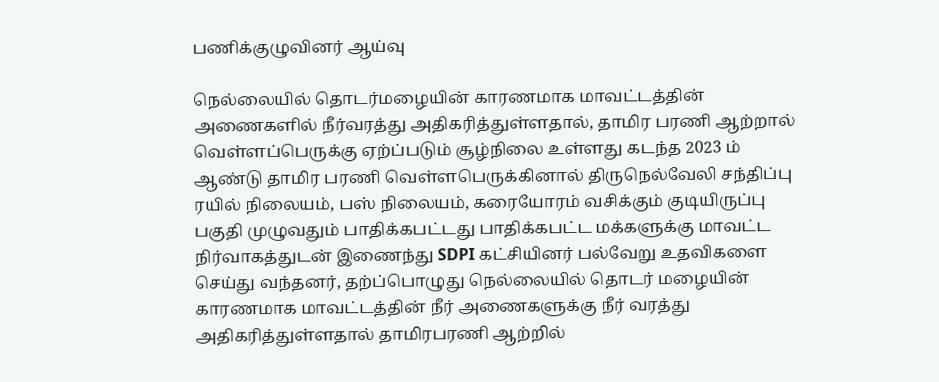பணிக்குழுவினர் ஆய்வு

நெல்லையில் தொடர்மழையின் காரணமாக மாவட்டத்தின் அணைகளில் நீர்வரத்து அதிகரித்துள்ளதால், தாமிர பரணி ஆற்றால் வெள்ளப்பெருக்கு ஏற்ப்படும் சூழ்நிலை உள்ளது கடந்த 2023 ம் ஆண்டு தாமிர பரணி வெள்ளபெருக்கினால் திருநெல்வேலி சந்திப்பு ரயில் நிலையம், பஸ் நிலையம், கரையோரம் வசிக்கும் குடியிருப்பு பகுதி முழுவதும் பாதிக்கபட்டது பாதிக்கபட்ட மக்களுக்கு மாவட்ட நிர்வாகத்துடன் இணைந்து SDPI கட்சியினர் பல்வேறு உதவிகளை செய்து வந்தனர், தற்ப்பொழுது நெல்லையில் தொடர் மழையின் காரணமாக மாவட்டத்தின் நீர் அணைகளுக்கு நீர் வரத்து அதிகரித்துள்ளதால் தாமிரபரணி ஆற்றில்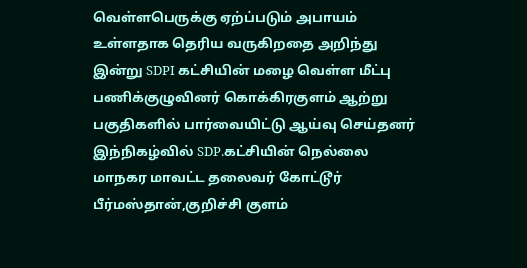வெள்ளபெருக்கு ஏற்ப்படும் அபாயம் உள்ளதாக தெரிய வருகிறதை அறிந்து இன்று SDPI கட்சியின் மழை வெள்ள மீட்பு பணிக்குழுவினர் கொக்கிரகுளம் ஆற்று பகுதிகளில் பார்வையிட்டு ஆய்வு செய்தனர் இந்நிகழ்வில் SDP.கட்சியின் நெல்லை மாநகர மாவட்ட தலைவர் கோட்டூர் பீர்மஸ்தான்,குறிச்சி குளம்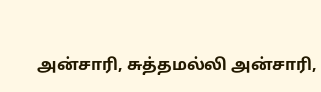அன்சாரி, சுத்தமல்லி அன்சாரி,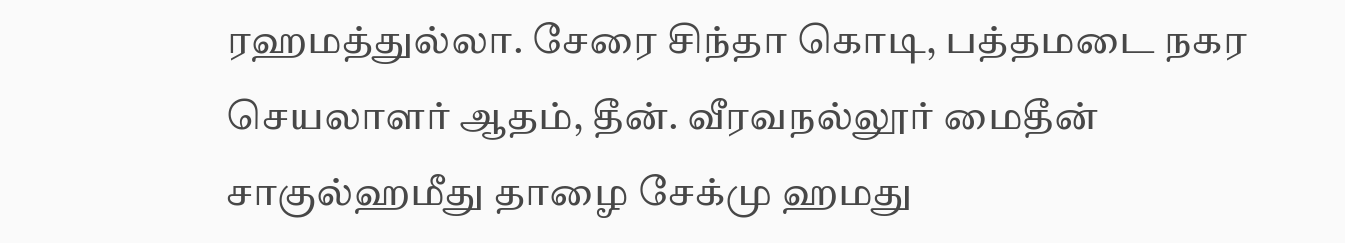ரஹமத்துல்லா. சேரை சிந்தா கொடி, பத்தமடை நகர செயலாளர் ஆதம், தீன். வீரவநல்லூர் மைதீன் சாகுல்ஹமீது தாழை சேக்மு ஹமது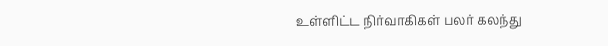உள்ளிட்ட நிர்வாகிகள் பலர் கலந்து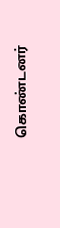கொண்டனர்